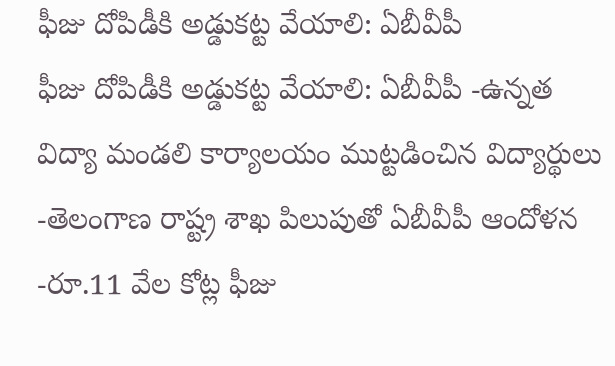ఫీజు దోపిడీకి అడ్డుకట్ట వేయాలి: ఏబీవీపీ
ఫీజు దోపిడీకి అడ్డుకట్ట వేయాలి: ఏబీవీపీ -ఉన్నత విద్యా మండలి కార్యాలయం ముట్టడించిన విద్యార్థులు -తెలంగాణ రాష్ట్ర శాఖ పిలుపుతో ఏబీవీపీ ఆందోళన -రూ.11 వేల కోట్ల ఫీజు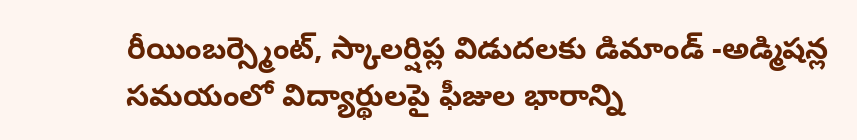రీయింబర్స్మెంట్, స్కాలర్షిప్ల విడుదలకు డిమాండ్ -అడ్మిషన్ల సమయంలో విద్యార్థులపై ఫీజుల భారాన్ని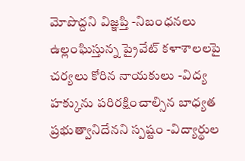మోపొద్దని విజ్ఞప్తి -నిబంధనలు ఉల్లంఘిస్తున్న ప్రైవేట్ కళాశాలలపై చర్యలు కోరిన నాయకులు -విద్య హక్కును పరిరక్షించాల్సిన బాధ్యత ప్రభుత్వానిదేనని స్పష్టం -విద్యార్థుల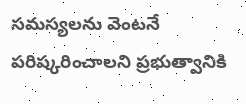సమస్యలను వెంటనే పరిష్కరించాలని ప్రభుత్వానికి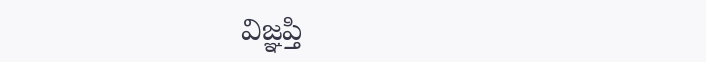విజ్ఞప్తి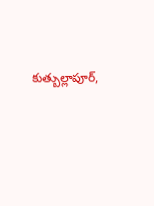కుత్బుల్లాపూర్,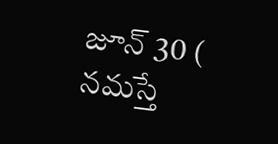జూన్ 30 ( నమస్తే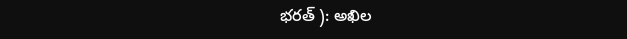భరత్ ): అఖిల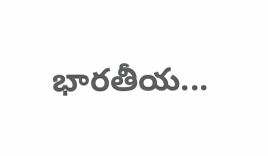భారతీయ...